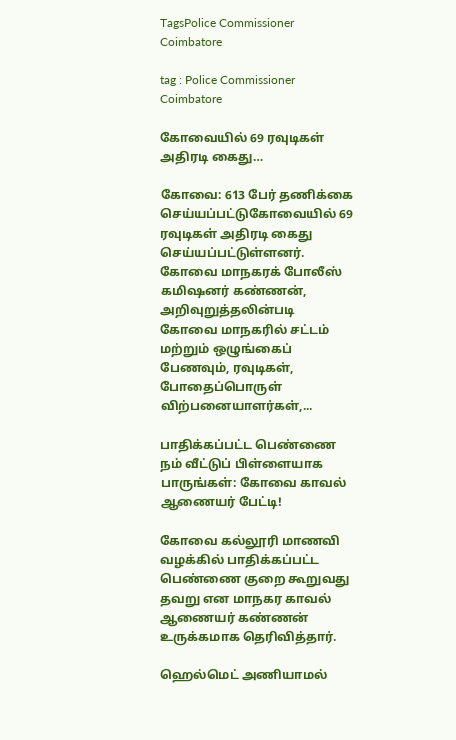TagsPolice Commissioner Coimbatore

tag : Police Commissioner Coimbatore

கோவையில் 69 ரவுடிகள் அதிரடி கைது…

கோவை: 613 பேர் தணிக்கை செய்யப்பட்டுகோவையில் 69 ரவுடிகள் அதிரடி கைது செய்யப்பட்டுள்ளனர். கோவை மாநகரக் போலீஸ் கமிஷனர் கண்ணன், அறிவுறுத்தலின்படி கோவை மாநகரில் சட்டம் மற்றும் ஒழுங்கைப் பேணவும், ரவுடிகள், போதைப்பொருள் விற்பனையாளர்கள்,...

பாதிக்கப்பட்ட பெண்ணை நம் வீட்டுப் பிள்ளையாக பாருங்கள்: கோவை காவல் ஆணையர் பேட்டி!

கோவை கல்லூரி மாணவி வழக்கில் பாதிக்கப்பட்ட பெண்ணை குறை கூறுவது தவறு என மாநகர காவல் ஆணையர் கண்ணன் உருக்கமாக தெரிவித்தார்.

ஹெல்மெட் அணியாமல்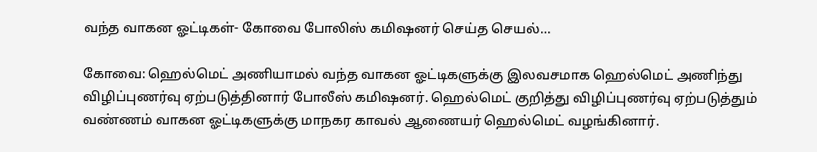வந்த வாகன ஓட்டிகள்- கோவை போலிஸ் கமிஷனர் செய்த செயல்…

கோவை: ஹெல்மெட் அணியாமல் வந்த வாகன ஓட்டிகளுக்கு இலவசமாக ஹெல்மெட் அணிந்து விழிப்புணர்வு ஏற்படுத்தினார் போலீஸ் கமிஷனர். ஹெல்மெட் குறித்து விழிப்புணர்வு ஏற்படுத்தும் வண்ணம் வாகன ஓட்டிகளுக்கு மாநகர காவல் ஆணையர் ஹெல்மெட் வழங்கினார்.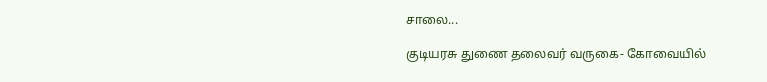சாலை...

குடியரசு துணை தலைவர் வருகை- கோவையில்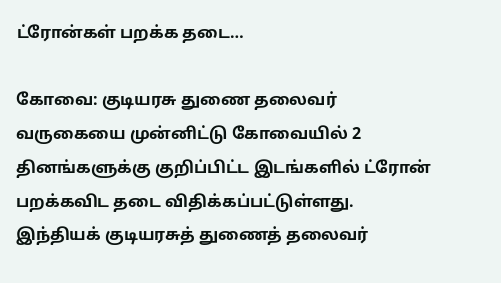ட்ரோன்கள் பறக்க தடை…

கோவை: குடியரசு துணை தலைவர் வருகையை முன்னிட்டு கோவையில் 2 தினங்களுக்கு குறிப்பிட்ட இடங்களில் ட்ரோன் பறக்கவிட தடை விதிக்கப்பட்டுள்ளது. இந்தியக் குடியரசுத் துணைத் தலைவர்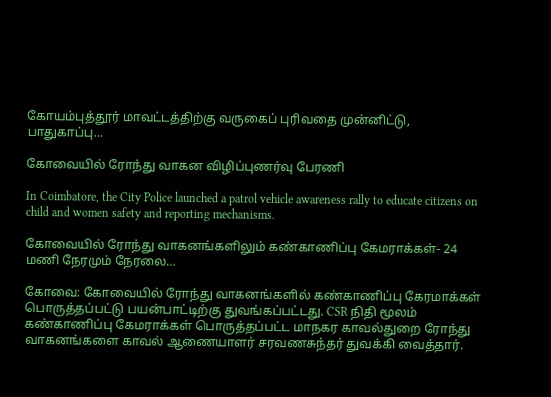கோயம்புத்தூர் மாவட்டத்திற்கு வருகைப் புரிவதை முன்னிட்டு, பாதுகாப்பு...

கோவையில் ரோந்து வாகன விழிப்புணர்வு பேரணி

In Coimbatore, the City Police launched a patrol vehicle awareness rally to educate citizens on child and women safety and reporting mechanisms.

கோவையில் ரோந்து வாகனங்களிலும் கண்காணிப்பு கேமராக்கள்- 24 மணி நேரமும் நேரலை…

கோவை: கோவையில் ரோந்து வாகனங்களில் கண்காணிப்பு கேரமாக்கள் பொருத்தப்பட்டு பயன்பாட்டிற்கு துவங்கப்பட்டது. CSR நிதி மூலம் கண்காணிப்பு கேமராக்கள் பொருத்தப்பட்ட மாநகர காவல்துறை ரோந்து வாகனங்களை காவல் ஆணையாளர் சரவணசுந்தர் துவக்கி வைத்தார்.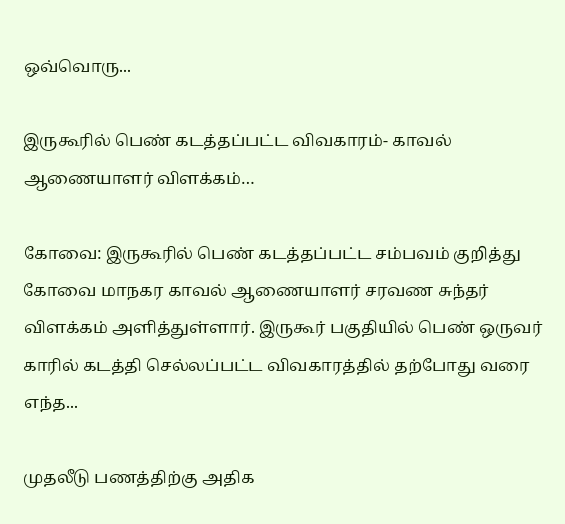ஒவ்வொரு...

இருகூரில் பெண் கடத்தப்பட்ட விவகாரம்- காவல் ஆணையாளர் விளக்கம்…

கோவை: இருகூரில் பெண் கடத்தப்பட்ட சம்பவம் குறித்து கோவை மாநகர காவல் ஆணையாளர் சரவண சுந்தர் விளக்கம் அளித்துள்ளார். இருகூர் பகுதியில் பெண் ஒருவர் காரில் கடத்தி செல்லப்பட்ட விவகாரத்தில் தற்போது வரை எந்த...

முதலீடு பணத்திற்கு அதிக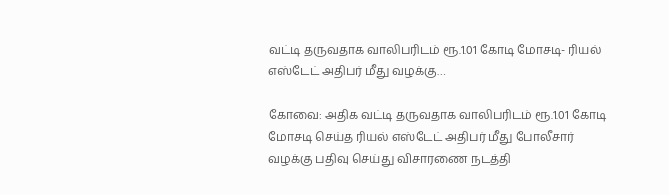வட்டி தருவதாக வாலிபரிடம் ரூ.1.01 கோடி மோசடி- ரியல் எஸ்டேட் அதிபர் மீது வழக்கு…

கோவை: அதிக வட்டி தருவதாக வாலிபரிடம் ரூ.1.01 கோடி மோசடி செய்த ரியல் எஸ்டேட் அதிபர் மீது போலீசார் வழக்கு பதிவு செய்து விசாரணை நடத்தி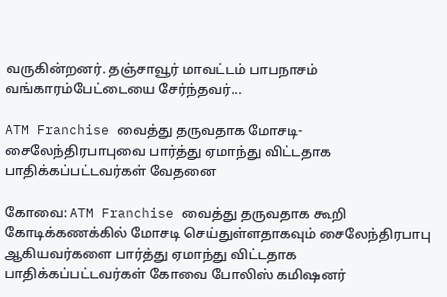வருகின்றனர். தஞ்சாவூர் மாவட்டம் பாபநாசம் வங்காரம்பேட்டையை சேர்ந்தவர்...

ATM Franchise வைத்து தருவதாக மோசடி- சைலேந்திரபாபுவை பார்த்து ஏமாந்து விட்டதாக பாதிக்கப்பட்டவர்கள் வேதனை

கோவை: ATM Franchise வைத்து தருவதாக கூறி கோடிக்கணக்கில் மோசடி செய்துள்ளதாகவும் சைலேந்திரபாபு ஆகியவர்களை பார்த்து ஏமாந்து விட்டதாக பாதிக்கப்பட்டவர்கள் கோவை போலிஸ் கமிஷனர்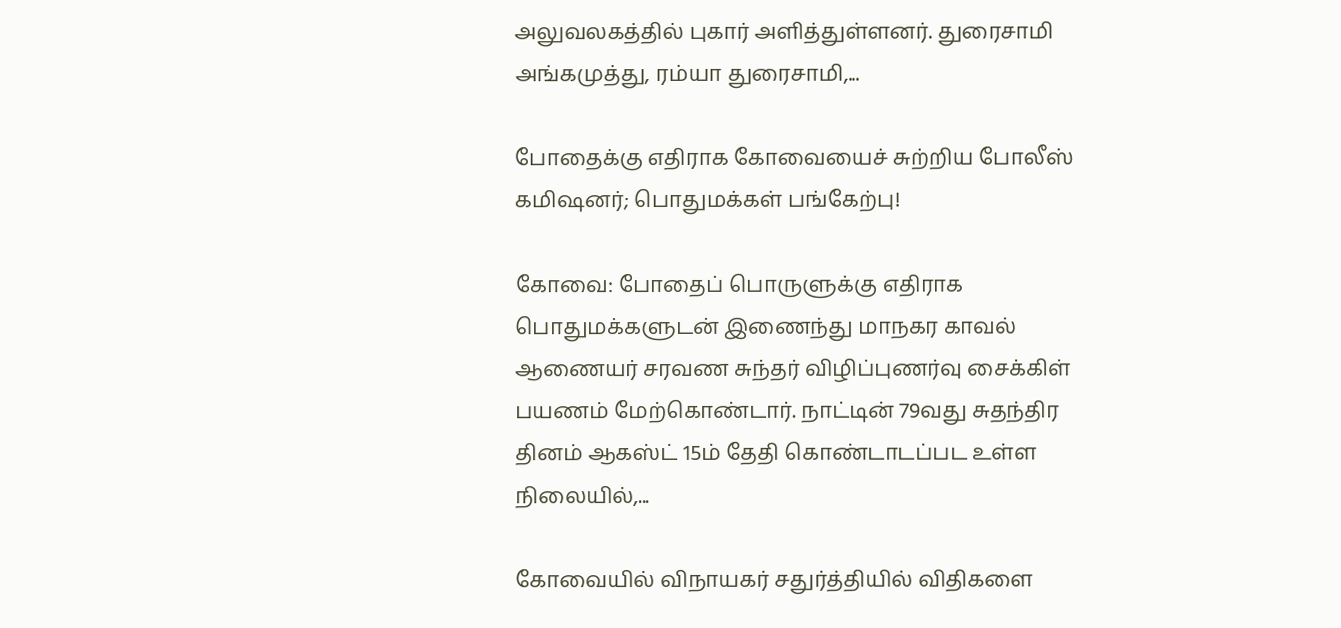அலுவலகத்தில் புகார் அளித்துள்ளனர். துரைசாமி அங்கமுத்து, ரம்யா துரைசாமி,...

போதைக்கு எதிராக கோவையைச் சுற்றிய போலீஸ் கமிஷனர்; பொதுமக்கள் பங்கேற்பு!

கோவை: போதைப் பொருளுக்கு எதிராக பொதுமக்களுடன் இணைந்து மாநகர காவல் ஆணையர் சரவண சுந்தர் விழிப்புணர்வு சைக்கிள் பயணம் மேற்கொண்டார். நாட்டின் 79வது சுதந்திர தினம் ஆகஸ்ட் 15ம் தேதி கொண்டாடப்பட உள்ள நிலையில்,...

கோவையில் விநாயகர் சதுர்த்தியில் விதிகளை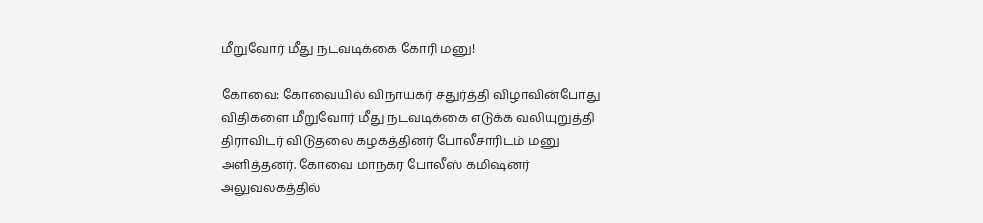மீறுவோர் மீது நடவடிக்கை கோரி மனு!

கோவை: கோவையில் விநாயகர் சதுர்த்தி விழாவின்போது விதிகளை மீறுவோர் மீது நடவடிக்கை எடுக்க வலியுறுத்தி திராவிடர் விடுதலை கழகத்தினர் போலீசாரிடம் மனு அளித்தனர். கோவை மாநகர போலீஸ் கமிஷனர் அலுவலகத்தில்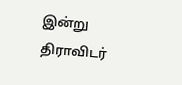இன்று திராவிடர்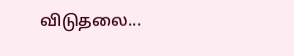விடுதலை...